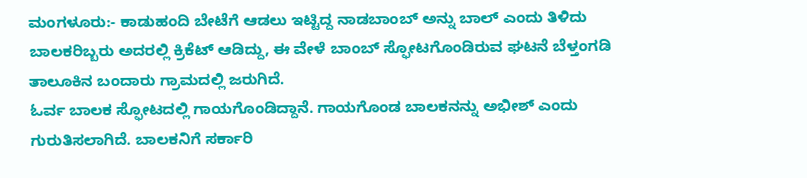ಮಂಗಳೂರು:- ಕಾಡುಹಂದಿ ಬೇಟೆಗೆ ಆಡಲು ಇಟ್ಟಿದ್ದ ನಾಡಬಾಂಬ್ ಅನ್ನು ಬಾಲ್ ಎಂದು ತಿಳಿದು ಬಾಲಕರಿಬ್ಬರು ಅದರಲ್ಲಿ ಕ್ರಿಕೆಟ್ ಆಡಿದ್ದು, ಈ ವೇಳೆ ಬಾಂಬ್ ಸ್ಫೋಟಗೊಂಡಿರುವ ಘಟನೆ ಬೆಳ್ತಂಗಡಿ ತಾಲೂಕಿನ ಬಂದಾರು ಗ್ರಾಮದಲ್ಲಿ ಜರುಗಿದೆ.
ಓರ್ವ ಬಾಲಕ ಸ್ಫೋಟದಲ್ಲಿ ಗಾಯಗೊಂಡಿದ್ದಾನೆ. ಗಾಯಗೊಂಡ ಬಾಲಕನನ್ನು ಅಭೀಶ್ ಎಂದು ಗುರುತಿಸಲಾಗಿದೆ. ಬಾಲಕನಿಗೆ ಸರ್ಕಾರಿ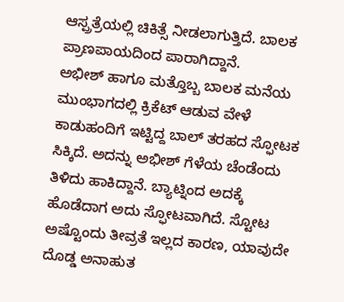ಆಸ್ಪ್ರತ್ರೆಯಲ್ಲಿ ಚಿಕಿತ್ಸೆ ನೀಡಲಾಗುತ್ತಿದೆ. ಬಾಲಕ ಪ್ರಾಣಪಾಯದಿಂದ ಪಾರಾಗಿದ್ದಾನೆ.
ಅಭೀಶ್ ಹಾಗೂ ಮತ್ತೊಬ್ಬ ಬಾಲಕ ಮನೆಯ ಮುಂಭಾಗದಲ್ಲಿ ಕ್ರಿಕೆಟ್ ಆಡುವ ವೇಳೆ ಕಾಡುಹಂದಿಗೆ ಇಟ್ಟಿದ್ದ ಬಾಲ್ ತರಹದ ಸ್ಫೋಟಕ ಸಿಕ್ಕಿದೆ. ಅದನ್ನು ಅಭೀಶ್ ಗೆಳೆಯ ಚೆಂಡೆಂದು ತಿಳಿದು ಹಾಕಿದ್ದಾನೆ. ಬ್ಯಾಟ್ನಿಂದ ಅದಕ್ಕೆ ಹೊಡೆದಾಗ ಅದು ಸ್ಫೋಟವಾಗಿದೆ. ಸ್ಟೋಟ ಅಷ್ಟೊಂದು ತೀವ್ರತೆ ಇಲ್ಲದ ಕಾರಣ, ಯಾವುದೇ ದೊಡ್ಡ ಅನಾಹುತ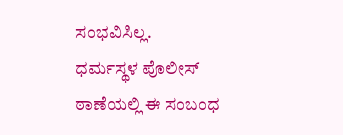ಸಂಭವಿಸಿಲ್ಲ.
ಧರ್ಮಸ್ಥಳ ಪೊಲೀಸ್ ಠಾಣೆಯಲ್ಲಿ ಈ ಸಂಬಂಧ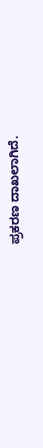ಪ್ರಕರಣ ದಾಖಲಾಗಿದೆ.